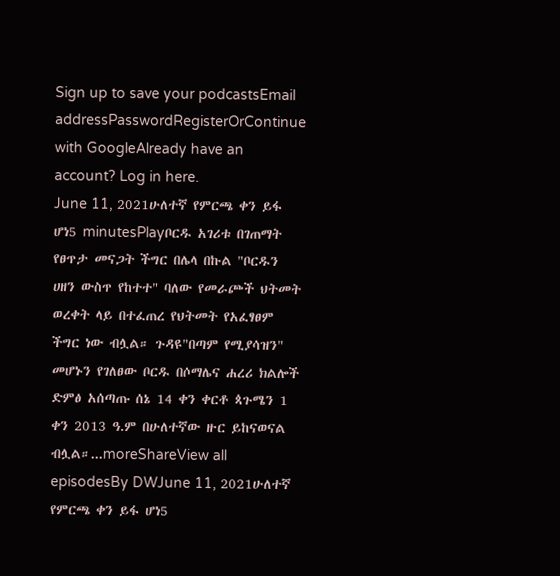Sign up to save your podcastsEmail addressPasswordRegisterOrContinue with GoogleAlready have an account? Log in here.
June 11, 2021ሁለተኛ የምርጫ ቀን ይፋ ሆነ5 minutesPlayቦርዱ አገሪቱ በገጠማት የፀጥታ መናጋት ችግር በሌላ በኩል "ቦርዱን ሀዘን ውስጥ የከተተ" ባለው የመራጮች ህትመት ወረቀት ላይ በተፈጠረ የህትመት የአፈፃፀም ችግር ነው ብሏል። ጉዳዩ"በጣም የሚያሳዝን" መሆኑን የገለፀው ቦርዱ በሶማሌና ሐረሪ ክልሎች ድምፅ አሰጣጡ ሰኔ 14 ቀን ቀርቶ ጳጉሜን 1 ቀን 2013 ዓ.ም በሁለተኛው ዙር ይከናወናል ብሏል።...moreShareView all episodesBy DWJune 11, 2021ሁለተኛ የምርጫ ቀን ይፋ ሆነ5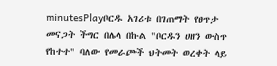minutesPlayቦርዱ አገሪቱ በገጠማት የፀጥታ መናጋት ችግር በሌላ በኩል "ቦርዱን ሀዘን ውስጥ የከተተ" ባለው የመራጮች ህትመት ወረቀት ላይ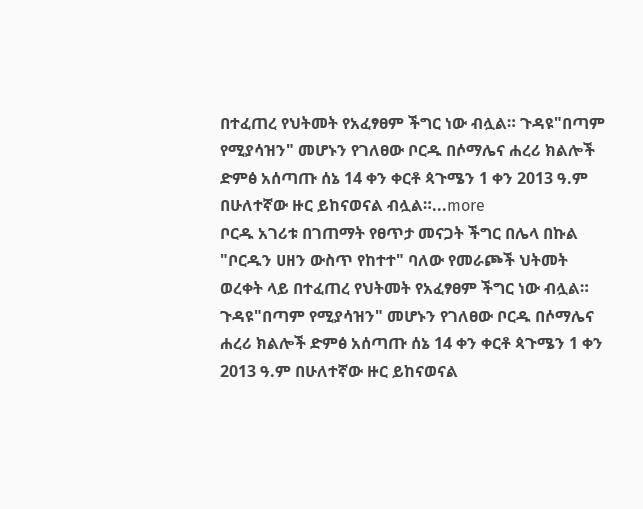በተፈጠረ የህትመት የአፈፃፀም ችግር ነው ብሏል። ጉዳዩ"በጣም የሚያሳዝን" መሆኑን የገለፀው ቦርዱ በሶማሌና ሐረሪ ክልሎች ድምፅ አሰጣጡ ሰኔ 14 ቀን ቀርቶ ጳጉሜን 1 ቀን 2013 ዓ.ም በሁለተኛው ዙር ይከናወናል ብሏል።...more
ቦርዱ አገሪቱ በገጠማት የፀጥታ መናጋት ችግር በሌላ በኩል "ቦርዱን ሀዘን ውስጥ የከተተ" ባለው የመራጮች ህትመት ወረቀት ላይ በተፈጠረ የህትመት የአፈፃፀም ችግር ነው ብሏል። ጉዳዩ"በጣም የሚያሳዝን" መሆኑን የገለፀው ቦርዱ በሶማሌና ሐረሪ ክልሎች ድምፅ አሰጣጡ ሰኔ 14 ቀን ቀርቶ ጳጉሜን 1 ቀን 2013 ዓ.ም በሁለተኛው ዙር ይከናወናል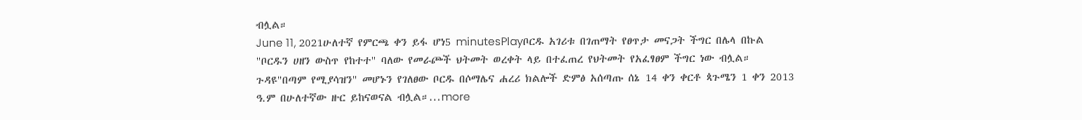ብሏል።
June 11, 2021ሁለተኛ የምርጫ ቀን ይፋ ሆነ5 minutesPlayቦርዱ አገሪቱ በገጠማት የፀጥታ መናጋት ችግር በሌላ በኩል "ቦርዱን ሀዘን ውስጥ የከተተ" ባለው የመራጮች ህትመት ወረቀት ላይ በተፈጠረ የህትመት የአፈፃፀም ችግር ነው ብሏል። ጉዳዩ"በጣም የሚያሳዝን" መሆኑን የገለፀው ቦርዱ በሶማሌና ሐረሪ ክልሎች ድምፅ አሰጣጡ ሰኔ 14 ቀን ቀርቶ ጳጉሜን 1 ቀን 2013 ዓ.ም በሁለተኛው ዙር ይከናወናል ብሏል።...more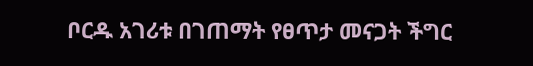ቦርዱ አገሪቱ በገጠማት የፀጥታ መናጋት ችግር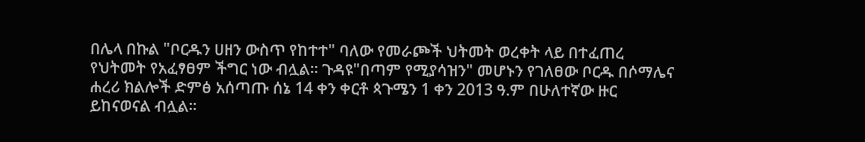በሌላ በኩል "ቦርዱን ሀዘን ውስጥ የከተተ" ባለው የመራጮች ህትመት ወረቀት ላይ በተፈጠረ የህትመት የአፈፃፀም ችግር ነው ብሏል። ጉዳዩ"በጣም የሚያሳዝን" መሆኑን የገለፀው ቦርዱ በሶማሌና ሐረሪ ክልሎች ድምፅ አሰጣጡ ሰኔ 14 ቀን ቀርቶ ጳጉሜን 1 ቀን 2013 ዓ.ም በሁለተኛው ዙር ይከናወናል ብሏል።